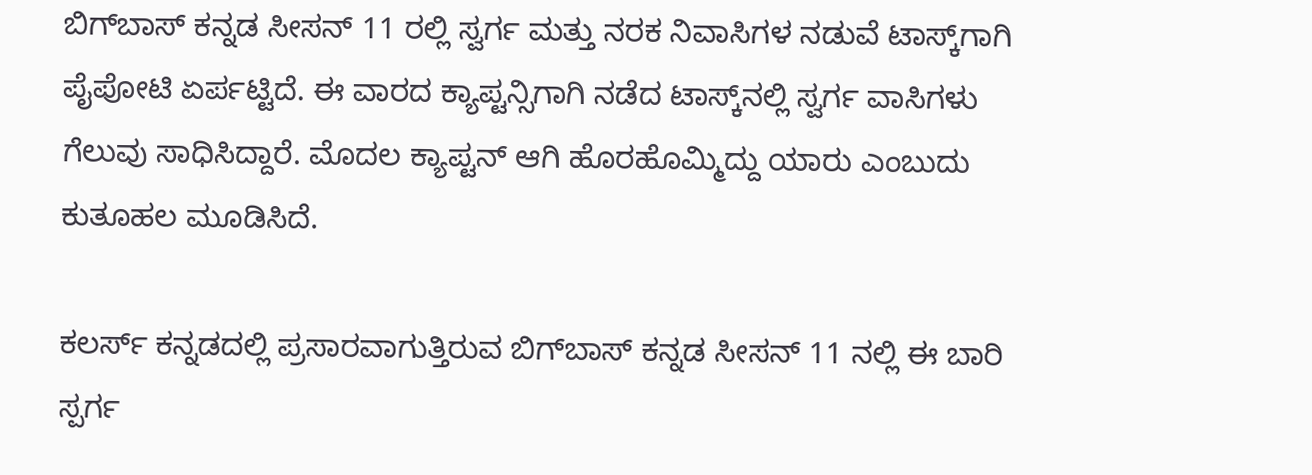ಬಿಗ್‌ಬಾಸ್‌ ಕನ್ನಡ ಸೀಸನ್ 11 ರಲ್ಲಿ ಸ್ವರ್ಗ ಮತ್ತು ನರಕ ನಿವಾಸಿಗಳ ನಡುವೆ ಟಾಸ್ಕ್‌ಗಾಗಿ ಪೈಪೋಟಿ ಏರ್ಪಟ್ಟಿದೆ. ಈ ವಾರದ ಕ್ಯಾಪ್ಟನ್ಸಿಗಾಗಿ ನಡೆದ ಟಾಸ್ಕ್‌ನಲ್ಲಿ ಸ್ವರ್ಗ ವಾಸಿಗಳು ಗೆಲುವು ಸಾಧಿಸಿದ್ದಾರೆ. ಮೊದಲ ಕ್ಯಾಪ್ಟನ್ ಆಗಿ ಹೊರಹೊಮ್ಮಿದ್ದು ಯಾರು ಎಂಬುದು ಕುತೂಹಲ ಮೂಡಿಸಿದೆ.

ಕಲರ್ಸ್ ಕನ್ನಡದಲ್ಲಿ ಪ್ರಸಾರವಾಗುತ್ತಿರುವ ಬಿಗ್‌ಬಾಸ್‌ ಕನ್ನಡ ಸೀಸನ್ 11 ನಲ್ಲಿ ಈ ಬಾರಿ ಸ್ಪರ್ಗ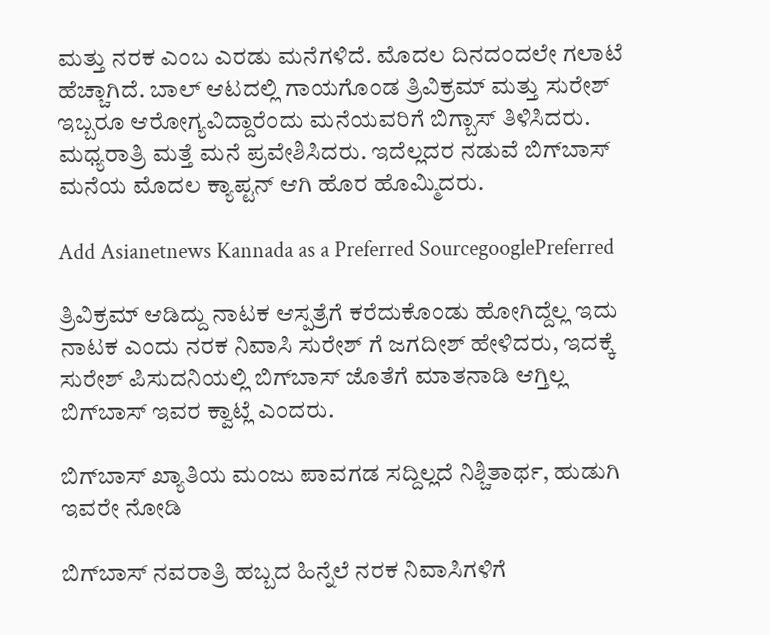ಮತ್ತು ನರಕ ಎಂಬ ಎರಡು ಮನೆಗಳಿದೆ. ಮೊದಲ ದಿನದಂದಲೇ ಗಲಾಟೆ ಹೆಚ್ಚಾಗಿದೆ. ಬಾಲ್‌ ಆಟದಲ್ಲಿ ಗಾಯಗೊಂಡ ತ್ರಿವಿಕ್ರಮ್ ಮತ್ತು ಸುರೇಶ್ ಇಬ್ಬರೂ ಆರೋಗ್ಯವಿದ್ದಾರೆಂದು ಮನೆಯವರಿಗೆ ಬಿಗ್ಬಾಸ್‌ ತಿಳಿಸಿದರು. ಮಧ್ಯರಾತ್ರಿ ಮತ್ತೆ ಮನೆ ಪ್ರವೇಶಿಸಿದರು. ಇದೆಲ್ಲದರ ನಡುವೆ ಬಿಗ್‌ಬಾಸ್‌ ಮನೆಯ ಮೊದಲ ಕ್ಯಾಪ್ಟನ್ ಆಗಿ ಹೊರ ಹೊಮ್ಮಿದರು.

Add Asianetnews Kannada as a Preferred SourcegooglePreferred

ತ್ರಿವಿಕ್ರಮ್ ಆಡಿದ್ದು ನಾಟಕ ಆಸ್ಪತ್ರೆಗೆ ಕರೆದುಕೊಂಡು ಹೋಗಿದ್ದೆಲ್ಲ ಇದು ನಾಟಕ ಎಂದು ನರಕ ನಿವಾಸಿ ಸುರೇಶ್ ಗೆ ಜಗದೀಶ್ ಹೇಳಿದರು, ಇದಕ್ಕೆ ಸುರೇಶ್ ಪಿಸುದನಿಯಲ್ಲಿ ಬಿಗ್‌ಬಾಸ್‌ ಜೊತೆಗೆ ಮಾತನಾಡಿ ಆಗ್ತಿಲ್ಲ ಬಿಗ್‌ಬಾಸ್‌ ಇವರ ಕ್ವಾಟ್ಲೆ ಎಂದರು.

ಬಿಗ್‌ಬಾಸ್‌ ಖ್ಯಾತಿಯ ಮಂಜು ಪಾವಗಡ ಸದ್ದಿಲ್ಲದೆ ನಿಶ್ಚಿತಾರ್ಥ, ಹುಡುಗಿ ಇವರೇ ನೋಡಿ

ಬಿಗ್‌ಬಾಸ್‌ ನವರಾತ್ರಿ ಹಬ್ಬದ ಹಿನ್ನೆಲೆ ನರಕ ನಿವಾಸಿಗಳಿಗೆ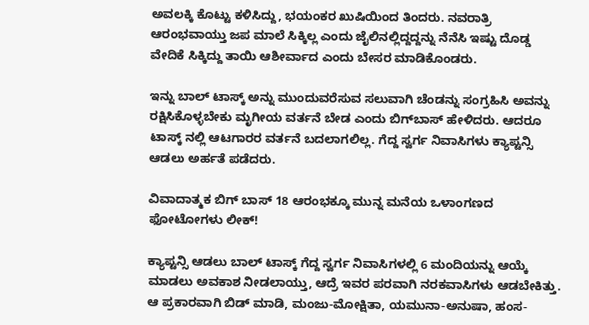ಅವಲಕ್ಕಿ ಕೊಟ್ಟು ಕಳಿಸಿದ್ದು, ಭಯಂಕರ ಖುಷಿಯಿಂದ ತಿಂದರು. ನವರಾತ್ರಿ ಆರಂಭವಾಯ್ತು ಜಪ ಮಾಲೆ ಸಿಕ್ಕಿಲ್ಲ ಎಂದು ಜೈಲಿನಲ್ಲಿದ್ದದ್ದನ್ನು ನೆನೆಸಿ ಇಷ್ಟು ದೊಡ್ಡ ವೇದಿಕೆ ಸಿಕ್ಕಿದ್ದು ತಾಯಿ ಆಶೀರ್ವಾದ ಎಂದು ಬೇಸರ ಮಾಡಿಕೊಂಡರು.

ಇನ್ನು ಬಾಲ್ ಟಾಸ್ಕ್ ಅನ್ನು ಮುಂದುವರೆಸುವ ಸಲುವಾಗಿ ಚೆಂಡನ್ನು ಸಂಗ್ರಹಿಸಿ ಅವನ್ನು ರಕ್ಷಿಸಿಕೊಳ್ಳಬೇಕು ಮೃಗೀಯ ವರ್ತನೆ ಬೇಡ ಎಂದು ಬಿಗ್‌ಬಾಸ್‌ ಹೇಳಿದರು. ಆದರೂ ಟಾಸ್ಕ್‌ ನಲ್ಲಿ ಆಟಗಾರರ ವರ್ತನೆ ಬದಲಾಗಲಿಲ್ಲ. ಗೆದ್ದ ಸ್ವರ್ಗ ನಿವಾಸಿಗಳು ಕ್ಯಾಪ್ಟನ್ಸಿ ಆಡಲು ಅರ್ಹತೆ ಪಡೆದರು.

ವಿವಾದಾತ್ಮಕ ಬಿಗ್ ಬಾಸ್ 18 ಆರಂಭಕ್ಕೂ ಮುನ್ನ ಮನೆಯ ಒಳಾಂಗಣದ ಫೋಟೋಗಳು ಲೀಕ್!

ಕ್ಯಾಪ್ಟನ್ಸಿ ಆಡಲು ಬಾಲ್ ಟಾಸ್ಕ್‌ ಗೆದ್ದ ಸ್ವರ್ಗ ನಿವಾಸಿಗಳಲ್ಲಿ 6 ಮಂದಿಯನ್ನು ಆಯ್ಕೆ ಮಾಡಲು ಅವಕಾಶ ನೀಡಲಾಯ್ತು, ಆದ್ರೆ ಇವರ ಪರವಾಗಿ ನರಕವಾಸಿಗಳು ಆಡಬೇಕಿತ್ತು. ಆ ಪ್ರಕಾರವಾಗಿ ಬಿಡ್‌ ಮಾಡಿ, ಮಂಜು-ಮೋಕ್ಷಿತಾ, ಯಮುನಾ-ಅನುಷಾ, ಹಂಸ-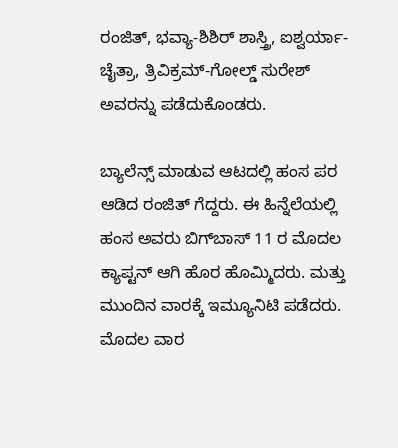ರಂಜಿತ್, ಭವ್ಯಾ-ಶಿಶಿರ್ ಶಾಸ್ತ್ರಿ, ಐಶ್ವರ್ಯಾ-ಚೈತ್ರಾ, ತ್ರಿವಿಕ್ರಮ್-ಗೋಲ್ಡ್ ಸುರೇಶ್ ಅವರನ್ನು ಪಡೆದುಕೊಂಡರು.

ಬ್ಯಾಲೆನ್ಸ್ ಮಾಡುವ ಆಟದಲ್ಲಿ ಹಂಸ ಪರ ಆಡಿದ ರಂಜಿತ್ ಗೆದ್ದರು. ಈ ಹಿನ್ನೆಲೆಯಲ್ಲಿ ಹಂಸ ಅವರು ಬಿಗ್‌ಬಾಸ್‌ 11 ರ ಮೊದಲ ಕ್ಯಾಪ್ಟನ್ ಆಗಿ ಹೊರ ಹೊಮ್ಮಿದರು. ಮತ್ತು ಮುಂದಿನ ವಾರಕ್ಕೆ ಇಮ್ಯೂನಿಟಿ ಪಡೆದರು. ಮೊದಲ ವಾರ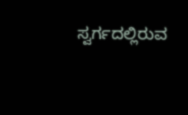ಸ್ವರ್ಗದಲ್ಲಿರುವ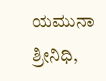ಯಮುನಾ ಶ್ರೀನಿಧಿ,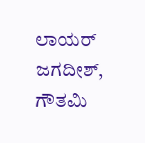ಲಾಯರ್ ಜಗದೀಶ್, ಗೌತಮಿ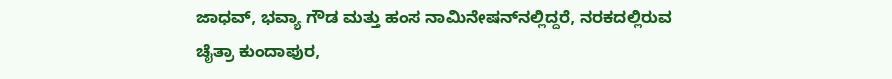ಜಾಧವ್, ಭವ್ಯಾ ಗೌಡ ಮತ್ತು ಹಂಸ ನಾಮಿನೇಷನ್‌ನಲ್ಲಿದ್ದರೆ, ನರಕದಲ್ಲಿರುವ ಚೈತ್ರಾ ಕುಂದಾಪುರ,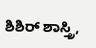ಶಿಶಿರ್‌ ಶಾಸ್ತ್ರಿ,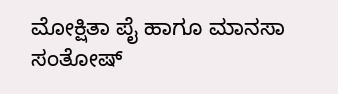ಮೋಕ್ಷಿತಾ ಪೈ ಹಾಗೂ ಮಾನಸಾ ಸಂತೋಷ್‌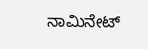ನಾಮಿನೇಟ್‌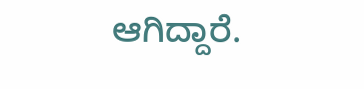ಆಗಿದ್ದಾರೆ.